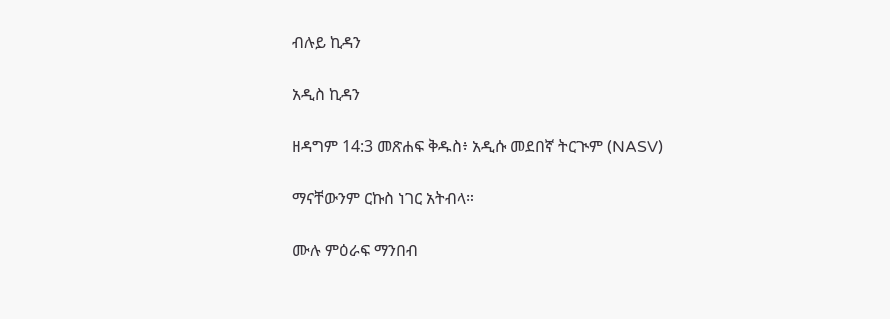ብሉይ ኪዳን

አዲስ ኪዳን

ዘዳግም 14:3 መጽሐፍ ቅዱስ፥ አዲሱ መደበኛ ትርጒም (NASV)

ማናቸውንም ርኩስ ነገር አትብላ።

ሙሉ ምዕራፍ ማንበብ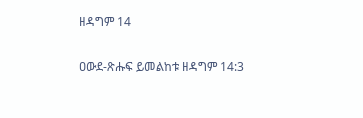ዘዳግም 14

ዐውደ-ጽሑፍ ይመልከቱ ዘዳግም 14:3